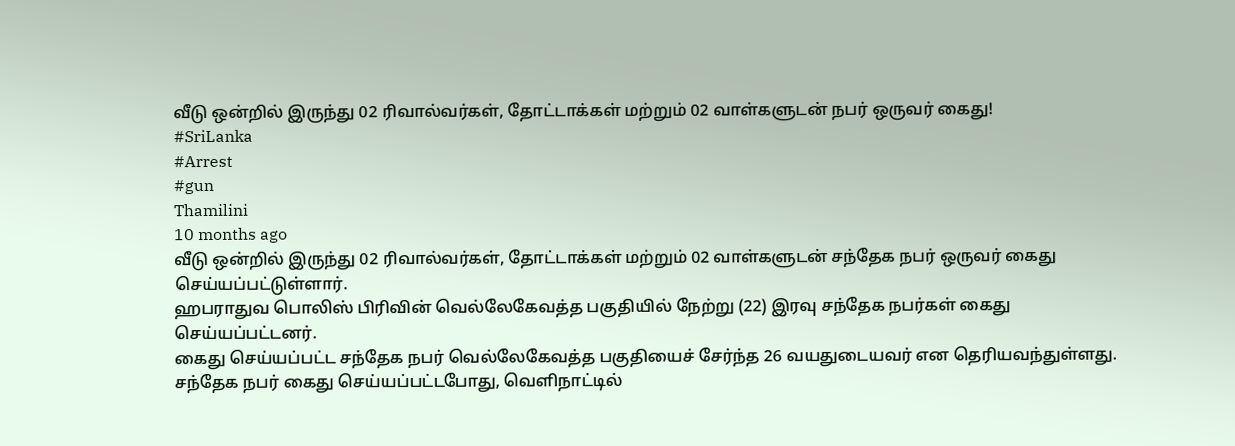வீடு ஒன்றில் இருந்து 02 ரிவால்வர்கள், தோட்டாக்கள் மற்றும் 02 வாள்களுடன் நபர் ஒருவர் கைது!
#SriLanka
#Arrest
#gun
Thamilini
10 months ago
வீடு ஒன்றில் இருந்து 02 ரிவால்வர்கள், தோட்டாக்கள் மற்றும் 02 வாள்களுடன் சந்தேக நபர் ஒருவர் கைது செய்யப்பட்டுள்ளார்.
ஹபராதுவ பொலிஸ் பிரிவின் வெல்லேகேவத்த பகுதியில் நேற்று (22) இரவு சந்தேக நபர்கள் கைது செய்யப்பட்டனர்.
கைது செய்யப்பட்ட சந்தேக நபர் வெல்லேகேவத்த பகுதியைச் சேர்ந்த 26 வயதுடையவர் என தெரியவந்துள்ளது.
சந்தேக நபர் கைது செய்யப்பட்டபோது, வெளிநாட்டில்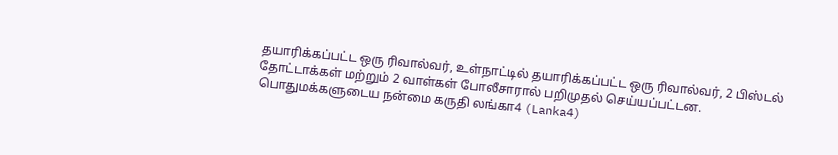தயாரிக்கப்பட்ட ஒரு ரிவால்வர், உள்நாட்டில் தயாரிக்கப்பட்ட ஒரு ரிவால்வர், 2 பிஸ்டல் தோட்டாக்கள் மற்றும் 2 வாள்கள் போலீசாரால் பறிமுதல் செய்யப்பட்டன.
பொதுமக்களுடைய நன்மை கருதி லங்கா4 (Lanka4)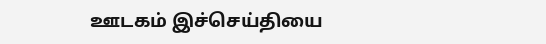ஊடகம் இச்செய்தியை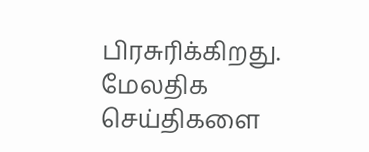பிரசுரிக்கிறது.
மேலதிக செய்திகளை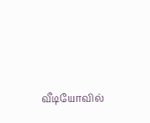வீடியோவில்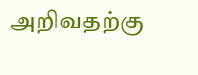அறிவதற்கு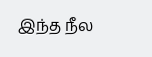இந்த நீல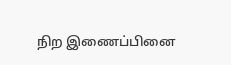நிற இணைப்பினை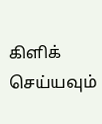கிளிக் செய்யவும்